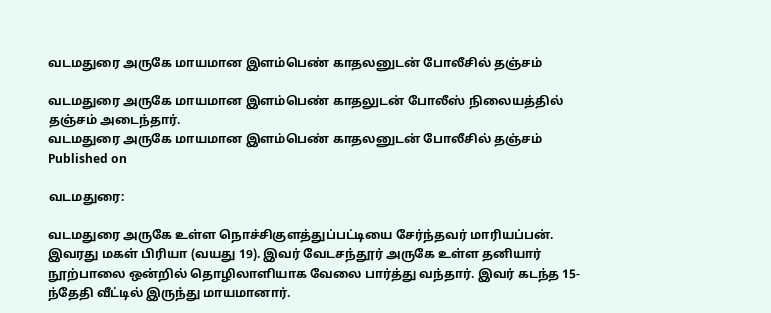வடமதுரை அருகே மாயமான இளம்பெண் காதலனுடன் போலீசில் தஞ்சம்

வடமதுரை அருகே மாயமான இளம்பெண் காதலுடன் போலீஸ் நிலையத்தில் தஞ்சம் அடைந்தார்.
வடமதுரை அருகே மாயமான இளம்பெண் காதலனுடன் போலீசில் தஞ்சம்
Published on

வடமதுரை:

வடமதுரை அருகே உள்ள நொச்சிகுளத்துப்பட்டியை சேர்ந்தவர் மாரியப்பன். இவரது மகள் பிரியா (வயது 19). இவர் வேடசந்தூர் அருகே உள்ள தனியார் நூற்பாலை ஒன்றில் தொழிலாளியாக வேலை பார்த்து வந்தார். இவர் கடந்த 15-ந்தேதி வீட்டில் இருந்து மாயமானார்.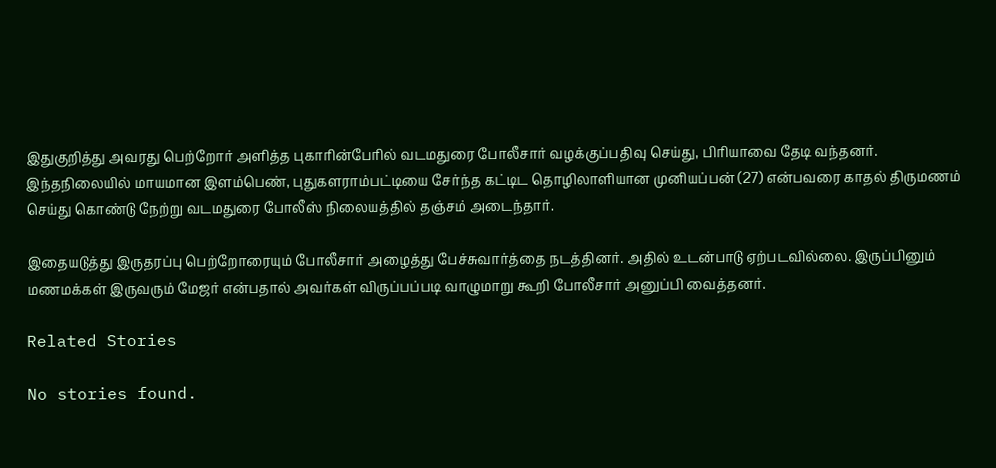இதுகுறித்து அவரது பெற்றோர் அளித்த புகாரின்பேரில் வடமதுரை போலீசார் வழக்குப்பதிவு செய்து, பிரியாவை தேடி வந்தனர். இந்தநிலையில் மாயமான இளம்பெண், புதுகளராம்பட்டியை சேர்ந்த கட்டிட தொழிலாளியான முனியப்பன் (27) என்பவரை காதல் திருமணம் செய்து கொண்டு நேற்று வடமதுரை போலீஸ் நிலையத்தில் தஞ்சம் அடைந்தார்.

இதையடுத்து இருதரப்பு பெற்றோரையும் போலீசார் அழைத்து பேச்சுவார்த்தை நடத்தினர். அதில் உடன்பாடு ஏற்படவில்லை. இருப்பினும் மணமக்கள் இருவரும் மேஜர் என்பதால் அவர்கள் விருப்பப்படி வாழுமாறு கூறி போலீசார் அனுப்பி வைத்தனர்.

Related Stories

No stories found.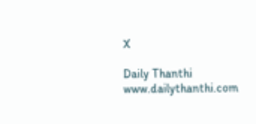X

Daily Thanthi
www.dailythanthi.com